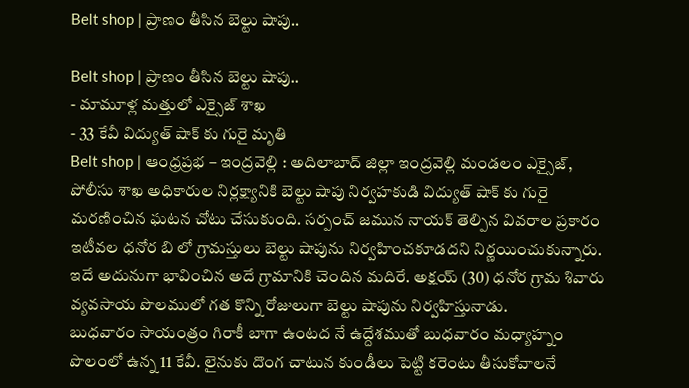Belt shop | ప్రాణం తీసిన బెల్టు షాపు..

Belt shop | ప్రాణం తీసిన బెల్టు షాపు..
- మామూళ్ల మత్తులో ఎక్సైజ్ శాఖ
- 33 కేవీ విద్యుత్ షాక్ కు గురై మృతి
Belt shop | ఆంధ్రప్రభ – ఇంద్రవెల్లి : అదిలాబాద్ జిల్లా ఇంద్రవెల్లి మండలం ఎక్సైజ్, పోలీసు శాఖ అధికారుల నిర్లక్ష్యానికి బెల్టు షాపు నిర్వహకుడి విద్యుత్ షాక్ కు గురై మరణించిన ఘటన చోటు చేసుకుంది. సర్పంచ్ జమున నాయక్ తెల్పిన వివరాల ప్రకారం ఇటీవల ధనోర బి లో గ్రామస్తులు బెల్టు షాపును నిర్వహించకూడదని నిర్ణయించుకున్నారు. ఇదే అదునుగా భావించిన అదే గ్రామానికి చెందిన మదిరే. అక్షయ్ (30) ధనోర గ్రామ శివారు వ్యవసాయ పొలములో గత కొన్ని రోజులుగా బెల్టు షాపును నిర్వహిస్తునాడు.
బుధవారం సాయంత్రం గిరాకీ బాగా ఉంటద నే ఉద్దేశముతో బుధవారం మధ్యాహ్నం పొలంలో ఉన్న 11 కేవీ. లైనుకు దొంగ చాటున కుండీలు పెట్టి కరెంటు తీసుకోవాలనే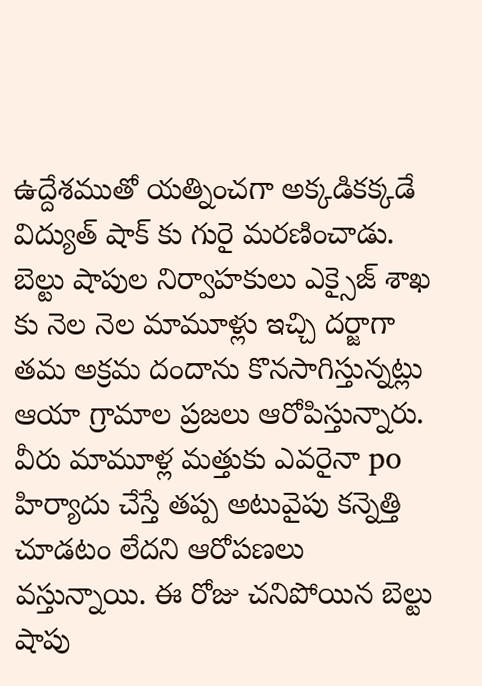ఉద్దేశముతో యత్నించగా అక్కడికక్కడే విద్యుత్ షాక్ కు గురై మరణించాడు. బెల్టు షాపుల నిర్వాహకులు ఎక్సైజ్ శాఖ కు నెల నెల మామూళ్లు ఇచ్చి దర్జాగా తమ అక్రమ దందాను కొనసాగిస్తున్నట్లు ఆయా గ్రామాల ప్రజలు ఆరోపిస్తున్నారు. వీరు మామూళ్ల మత్తుకు ఎవరైనా po హిర్యాదు చేస్తే తప్ప అటువైపు కన్నెత్తి చూడటం లేదని ఆరోపణలు వస్తున్నాయి. ఈ రోజు చనిపోయిన బెల్టు షాపు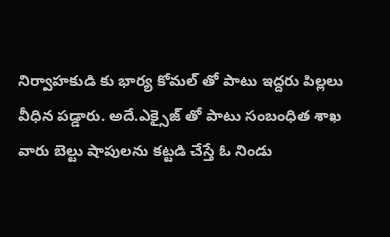నిర్వాహకుడి కు భార్య కోమల్ తో పాటు ఇద్దరు పిల్లలు వీధిన పడ్డారు. అదే.ఎక్సైజ్ తో పాటు సంబంధిత శాఖ వారు బెల్టు షాపులను కట్టడి చేస్తే ఓ నిండు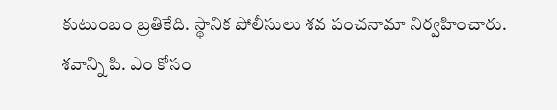కుటుంబం బ్రతికేది. స్థానిక పోలీసులు శవ పంచనామా నిర్వహించారు. శవాన్ని పి. ఎం కోసం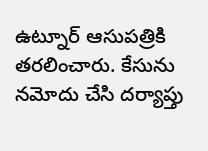ఉట్నూర్ ఆసుపత్రికి తరలించారు. కేసును నమోదు చేసి దర్యాప్తు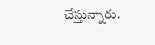చేస్తున్నారు.